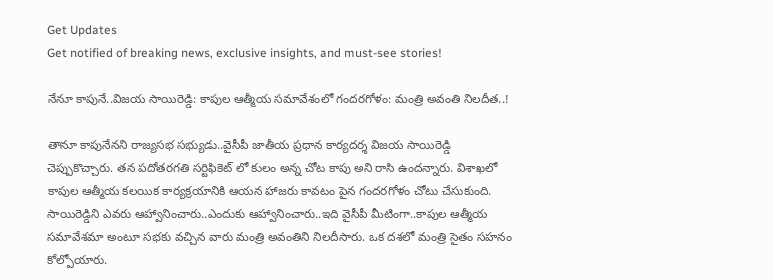Get Updates
Get notified of breaking news, exclusive insights, and must-see stories!

నేనూ కాపునే..విజయ సాయిరెడ్డి: కాపుల ఆత్మీయ సమావేశంలో గందరగోళం: మంత్రి అవంతి నిలదీత..!

తానూ కాపునేనని రాజ్యసభ సభ్యుడు..వైసీపీ జాతీయ ప్రధాన కార్యదర్శ విజయ సాయిరెడ్డి చెప్పుకొచ్చారు. తన పదోతరగతి సర్టిఫికెట్ లో కులం అన్న చోట కాపు అని రాసి ఉందన్నారు. విశాఖలో కాపుల ఆత్మీయ కలయిక కార్యక్రయానికి ఆయన హాజరు కావటం పైన గందరగోళం చోటు చేసుకుంది. సాయిరెడ్డిని ఎవరు ఆహ్వానించారు..ఎందుకు ఆహ్వానించారు..ఇది వైసీపీ మీటింగా..కాపుల ఆత్మీయ సమావేశమా అంటూ సభకు వచ్చిన వారు మంత్రి అవంతిని నిలదీసారు. ఒక దశలో మంత్రి సైతం సహనం కోల్పోయారు.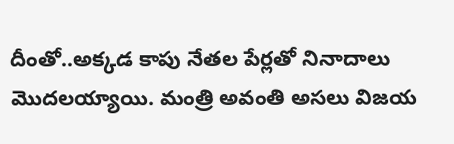దీంతో..అక్కడ కాపు నేతల పేర్లతో నినాదాలు మొదలయ్యాయి. మంత్రి అవంతి అసలు విజయ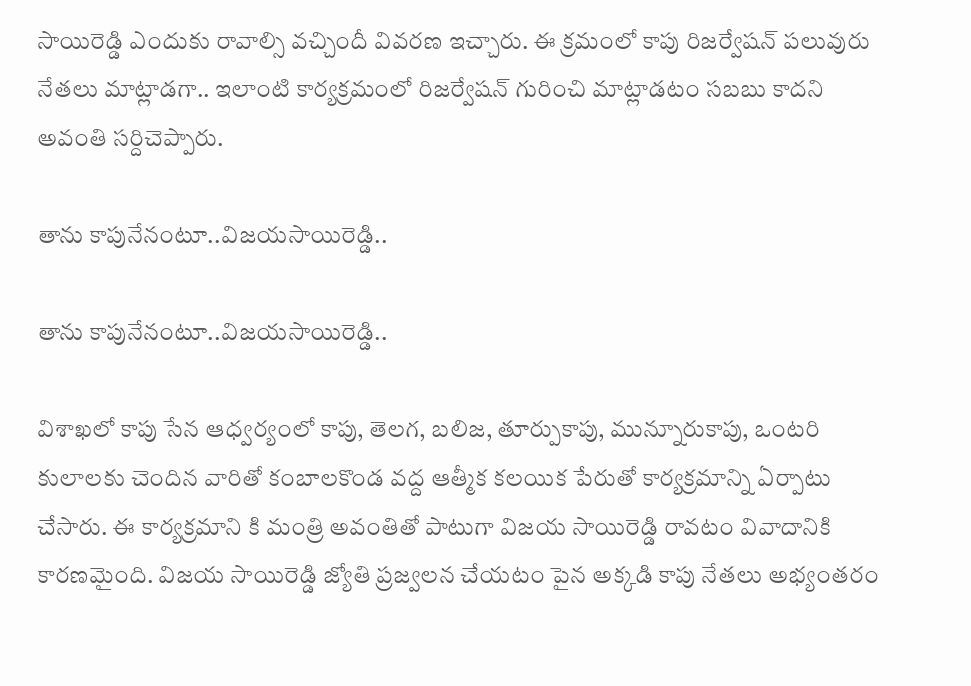సాయిరెడ్డి ఎందుకు రావాల్సి వచ్చిందీ వివరణ ఇచ్చారు. ఈ క్రమంలో కాపు రిజర్వేషన్ పలువురు నేతలు మాట్లాడగా.. ఇలాంటి కార్యక్రమంలో రిజర్వేషన్ గురించి మాట్లాడటం సబబు కాదని అవంతి సర్దిచెప్పారు.

తాను కాపునేనంటూ..విజయసాయిరెడ్డి..

తాను కాపునేనంటూ..విజయసాయిరెడ్డి..

విశాఖలో కాపు సేన ఆధ్వర్యంలో కాపు, తెలగ, బలిజ, తూర్పుకాపు, మున్నూరుకాపు, ఒంటరి కులాలకు చెందిన వారితో కంబాలకొండ వద్ద ఆత్మీక కలయిక పేరుతో కార్యక్రమాన్ని ఏర్పాటు చేసారు. ఈ కార్యక్రమాని కి మంత్రి అవంతితో పాటుగా విజయ సాయిరెడ్డి రావటం వివాదానికి కారణమైంది. విజయ సాయిరెడ్డి జ్యోతి ప్రజ్వలన చేయటం పైన అక్కడి కాపు నేతలు అభ్యంతరం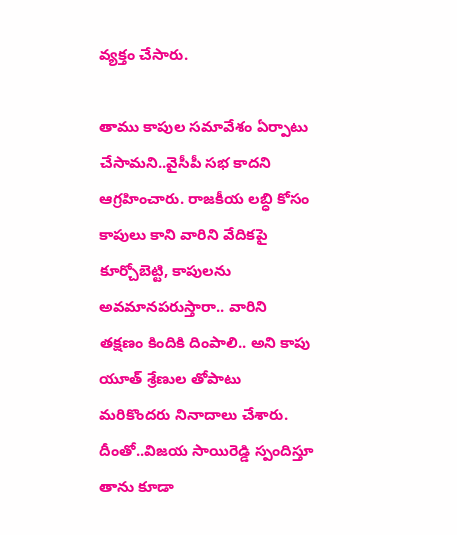వ్యక్తం చేసారు.

తాము కాపుల సమావేశం ఏర్పాటు చేసామని..వైసీపీ సభ కాదని ఆగ్రహించారు. రాజకీయ లబ్ధి కోసం కాపులు కాని వారిని వేదికపై కూర్చోబెట్టి, కాపులను అవమానపరుస్తారా.. వారిని తక్షణం కిందికి దింపాలి.. అని కాపు యూత్‌ శ్రేణుల తోపాటు మరికొందరు నినాదాలు చేశారు. దీంతో..విజయ సాయిరెడ్డి స్పందిస్తూ తాను కూడా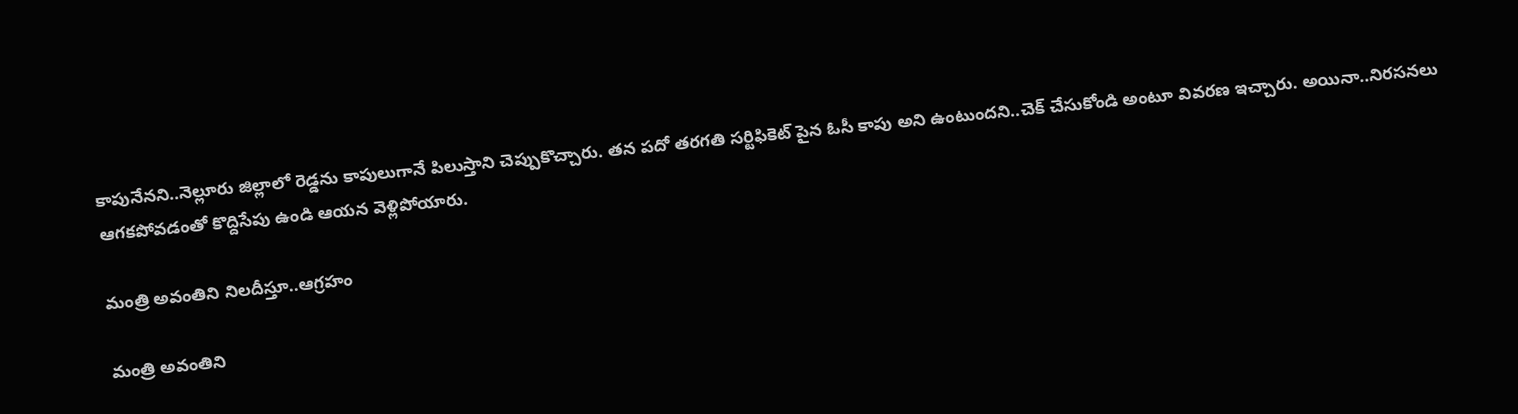కాపునేనని..నెల్లూరు జిల్లాలో రెడ్డను కాపులుగానే పిలుస్తాని చెప్పుకొచ్చారు. తన పదో తరగతి సర్టిఫికెట్ పైన ఓసీ కాపు అని ఉంటుందని..చెక్ చేసుకోండి అంటూ వివరణ ఇచ్చారు. అయినా..నిరసనలు ఆగకపోవడంతో కొద్దిసేపు ఉండి ఆయన వెళ్లిపోయారు.

మంత్రి అవంతిని నిలదీస్తూ..ఆగ్రహం

మంత్రి అవంతిని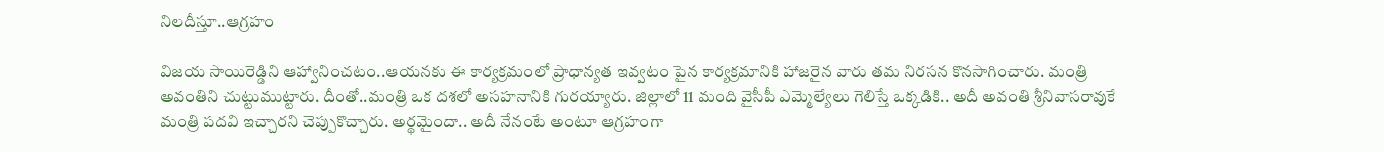నిలదీస్తూ..ఆగ్రహం

విజయ సాయిరెడ్డిని ఆహ్వానించటం..ఆయనకు ఈ కార్యక్రమంలో ప్రాధాన్యత ఇవ్వటం పైన కార్యక్రమానికి హాజరైన వారు తమ నిరసన కొనసాగించారు. మంత్రి అవంతిని చుట్టుముట్టారు. దీంతో..మంత్రి ఒక దశలో అసహనానికి గురయ్యారు. జిల్లాలో 11 మంది వైసీపీ ఎమ్మెల్యేలు గెలిస్తే ఒక్కడికి.. అదీ అవంతి శ్రీనివాసరావుకే మంత్రి పదవి ఇచ్చారని చెప్పుకొచ్చారు. అర్థమైందా.. అదీ నేనంటే అంటూ ఆగ్రహంగా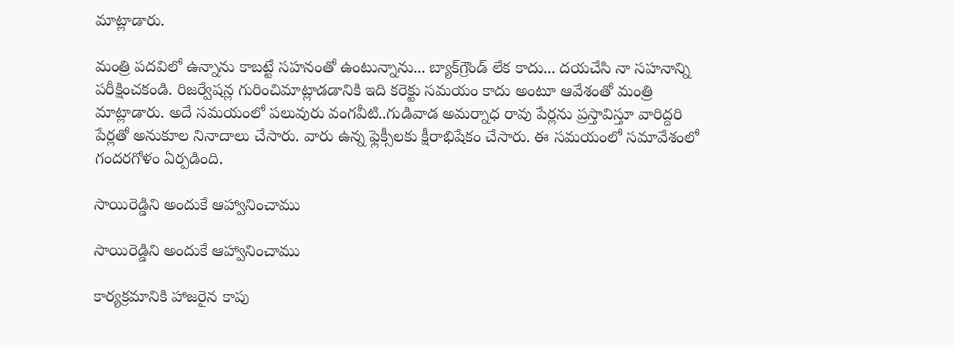మాట్లాడారు.

మంత్రి పదవిలో ఉన్నాను కాబట్టే సహనంతో ఉంటున్నాను... బ్యాక్‌గ్రౌండ్‌ లేక కాదు... దయచేసి నా సహనాన్ని పరీక్షించకండి. రిజర్వేషన్ల గురించిమాట్లాడడానికి ఇది కరెక్టు సమయం కాదు అంటూ ఆవేశంతో మంత్రి మాట్లాడారు. అదే సమయంలో పలువురు వంగవీటి..గుడివాడ అమర్నాధ రావు పేర్లను ప్రస్తావిస్తూ వారిద్దరి పేర్లతో అనుకూల నినాదాలు చేసారు. వారు ఉన్న ఫ్లెక్సీలకు క్షీరాభిషేకం చేసారు. ఈ సమయంలో సమావేశంలో గందరగోళం ఏర్పడింది.

సాయిరెడ్డిని అందుకే ఆహ్వానించాము

సాయిరెడ్డిని అందుకే ఆహ్వానించాము

కార్యక్రమానికి హాజరైన కాపు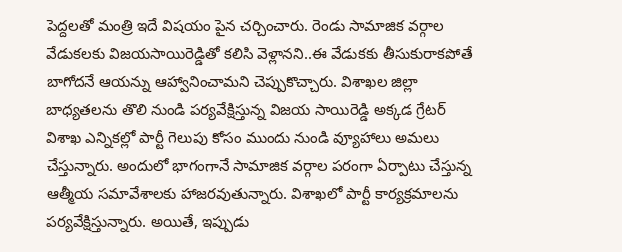పెద్దలతో మంత్రి ఇదే విషయం పైన చర్చించారు. రెండు సామాజిక వర్గాల వేడుకలకు విజయసాయిరెడ్డితో కలిసి వెళ్లానని..ఈ వేడుకకు తీసుకురాకపోతే బాగోదనే ఆయన్ను ఆహ్వానించామని చెప్పుకొచ్చారు. విశాఖల జిల్లా బాధ్యతలను తొలి నుండి పర్యవేక్షిస్తున్న విజయ సాయిరెడ్డి అక్కడ గ్రేటర్ విశాఖ ఎన్నికల్లో పార్టీ గెలుపు కోసం ముందు నుండి వ్యూహాలు అమలు చేస్తున్నారు. అందులో భాగంగానే సామాజిక వర్గాల పరంగా ఏర్పాటు చేస్తున్న ఆత్మీయ సమావేశాలకు హాజరవుతున్నారు. విశాఖలో పార్టీ కార్యక్రమాలను పర్యవేక్షిస్తున్నారు. అయితే, ఇప్పుడు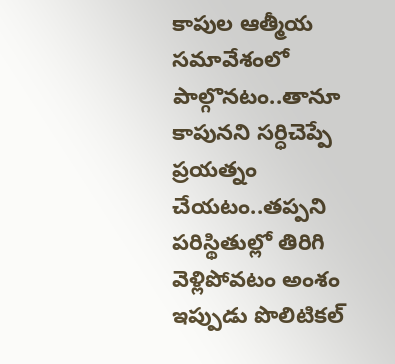కాపుల ఆత్మీయ సమావేశంలో పాల్గొనటం..తానూ కాపునని సర్ధిచెప్పే ప్రయత్నం చేయటం..తప్పని పరిస్థితుల్లో తిరిగి వెళ్లిపోవటం అంశం ఇప్పుడు పొలిటికల్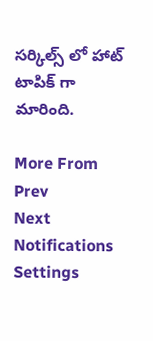సర్కిల్స్ లో హాట్ టాపిక్ గా మారింది.

More From
Prev
Next
Notifications
Settings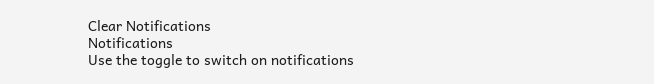Clear Notifications
Notifications
Use the toggle to switch on notifications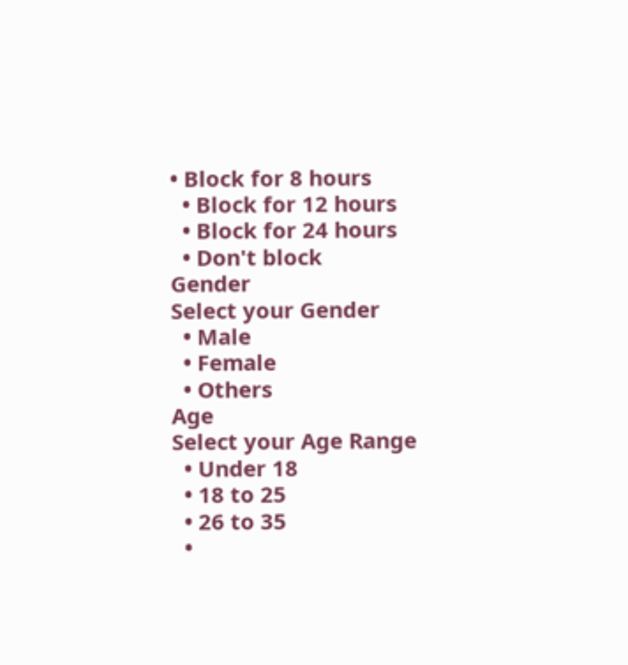• Block for 8 hours
  • Block for 12 hours
  • Block for 24 hours
  • Don't block
Gender
Select your Gender
  • Male
  • Female
  • Others
Age
Select your Age Range
  • Under 18
  • 18 to 25
  • 26 to 35
  •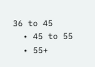36 to 45
  • 45 to 55
  • 55+